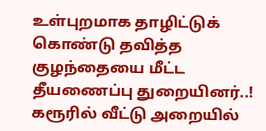உள்புறமாக தாழிட்டுக் கொண்டு தவித்த குழந்தையை மீட்ட தீயணைப்பு துறையினர்..!
கரூரில் வீட்டு அறையில்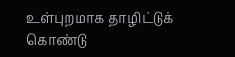உள்புறமாக தாழிட்டுக் கொண்டு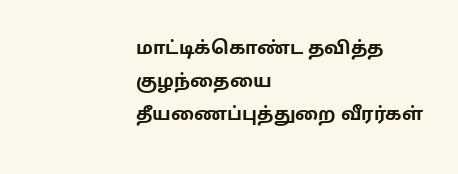மாட்டிக்கொண்ட தவித்த குழந்தையை தீயணைப்புத்துறை வீரர்கள்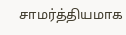சாமர்த்தியமாக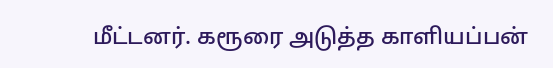மீட்டனர். கரூரை அடுத்த காளியப்பன்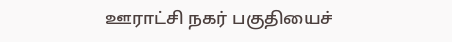ஊராட்சி நகர் பகுதியைச்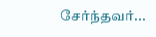சேர்ந்தவர்...